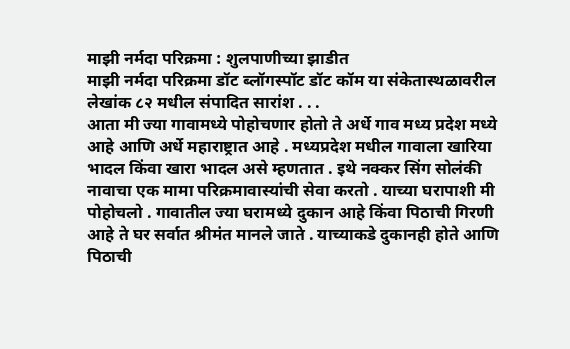माझी नर्मदा परिक्रमा : शुलपाणीच्या झाडीत
माझी नर्मदा परिक्रमा डॉट ब्लॉगस्पॉट डॉट कॉम या संकेतास्थळावरील लेखांक ८२ मधील संपादित सारांश . . .
आता मी ज्या गावामध्ये पोहोचणार होतो ते अर्धे गाव मध्य प्रदेश मध्ये आहे आणि अर्धे महाराष्ट्रात आहे . मध्यप्रदेश मधील गावाला खारिया भादल किंवा खारा भादल असे म्हणतात . इथे नक्कर सिंग सोलंकी नावाचा एक मामा परिक्रमावास्यांची सेवा करतो . याच्या घरापाशी मी पोहोचलो . गावातील ज्या घरामध्ये दुकान आहे किंवा पिठाची गिरणी आहे ते घर सर्वात श्रीमंत मानले जाते . याच्याकडे दुकानही होते आणि पिठाची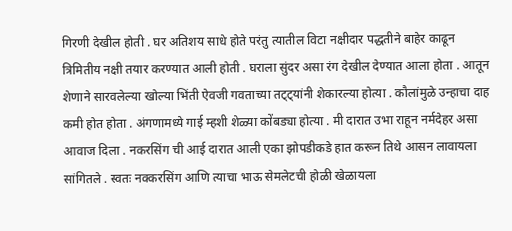गिरणी देखील होती . घर अतिशय साधे होते परंतु त्यातील विटा नक्षीदार पद्धतीने बाहेर काढून त्रिमितीय नक्षी तयार करण्यात आली होती . घराला सुंदर असा रंग देखील देण्यात आला होता . आतून शेणाने सारवलेल्या खोल्या भिंती ऐवजी गवताच्या तट्ट्यांनी शेकारल्या होत्या . कौलांमुळे उन्हाचा दाह कमी होत होता . अंगणामध्ये गाई म्हशी शेळ्या कोंबड्या होत्या . मी दारात उभा राहून नर्मदेहर असा आवाज दिला . नकरसिंग ची आई दारात आली एका झोपडीकडे हात करून तिथे आसन लावायला सांगितले . स्वतः नक्करसिंग आणि त्याचा भाऊ सेमलेटची होळी खेळायला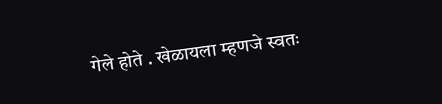गेले होते . खेळायला म्हणजे स्वतः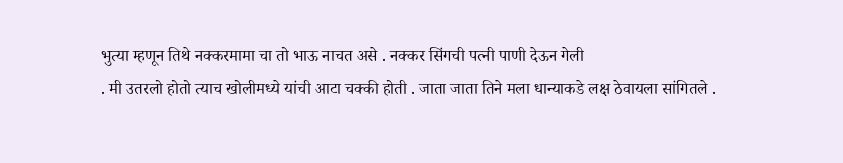भुत्या म्हणून तिथे नक्करमामा चा तो भाऊ नाचत असे . नक्कर सिंगची पत्नी पाणी देऊन गेली
. मी उतरलो होतो त्याच खोलीमध्ये यांची आटा चक्की होती . जाता जाता तिने मला धान्याकडे लक्ष ठेवायला सांगितले .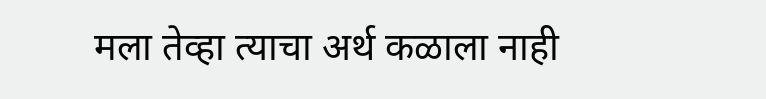मला तेव्हा त्याचा अर्थ कळाला नाही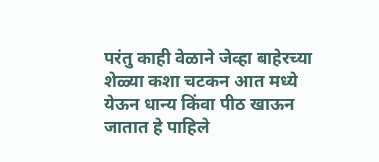परंतु काही वेळाने जेव्हा बाहेरच्या शेळ्या कशा चटकन आत मध्ये येऊन धान्य किंवा पीठ खाऊन जातात हे पाहिले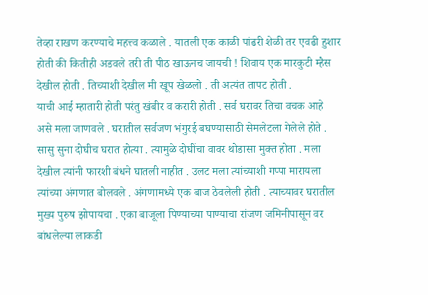तेव्हा राखण करण्याचे महत्त्व कळाले . यातली एक काळी पांढरी शेळी तर एवढी हुशार होती की कितीही अडवले तरी ती पीठ खाऊनच जायची ! शिवाय एक मारकुटी म्हैस देखील होती . तिच्याशी देखील मी खूप खेळलो . ती अत्यंत तापट होती .
याची आई म्हातारी होती परंतु खंबीर व करारी होती . सर्व घरावर तिचा वचक आहे असे मला जाणवले . घरातील सर्वजण भंगुरई बघण्यासाठी सेमलेटला गेलेले होते . सासु सुना दोघीच घरात होत्या . त्यामुळे दोघींचा वावर थोडासा मुक्त होता . मला देखील त्यांनी फारशी बंधने घातली नाहीत . उलट मला त्यांच्याशी गप्पा मारायला त्यांच्या अंगणात बोलवले . अंगणामध्ये एक बाज ठेवलेली होती . त्याच्यावर घरातील मुख्य पुरुष झोपायचा . एका बाजूला पिण्याच्या पाण्याचा रांजण जमिनीपासून वर बांधलेल्या लाकडी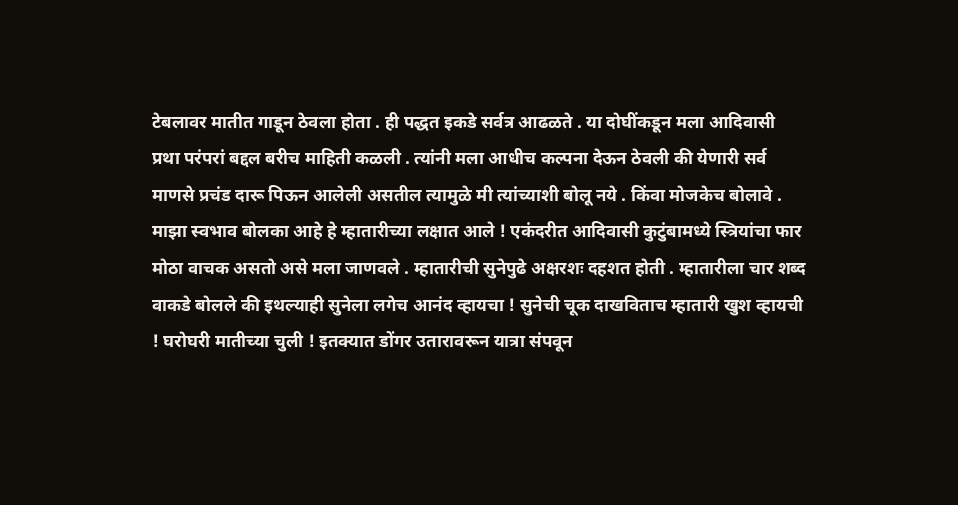टेबलावर मातीत गाडून ठेवला होता . ही पद्धत इकडे सर्वत्र आढळते . या दोघींकडून मला आदिवासी प्रथा परंपरां बद्दल बरीच माहिती कळली . त्यांनी मला आधीच कल्पना देऊन ठेवली की येणारी सर्व माणसे प्रचंड दारू पिऊन आलेली असतील त्यामुळे मी त्यांच्याशी बोलू नये . किंवा मोजकेच बोलावे . माझा स्वभाव बोलका आहे हे म्हातारीच्या लक्षात आले ! एकंदरीत आदिवासी कुटुंबामध्ये स्त्रियांचा फार मोठा वाचक असतो असे मला जाणवले . म्हातारीची सुनेपुढे अक्षरशः दहशत होती . म्हातारीला चार शब्द वाकडे बोलले की इथल्याही सुनेला लगेच आनंद व्हायचा ! सुनेची चूक दाखविताच म्हातारी खुश व्हायची ! घरोघरी मातीच्या चुली ! इतक्यात डोंगर उतारावरून यात्रा संपवून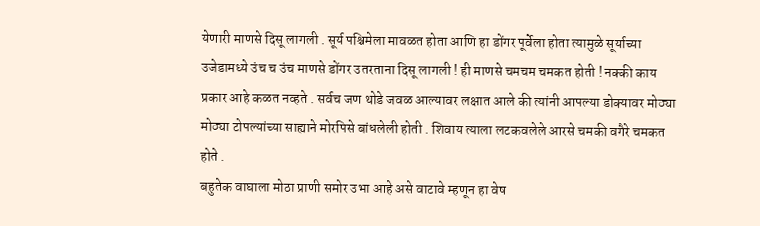येणारी माणसे दिसू लागली . सूर्य पश्चिमेला मावळत होता आणि हा डोंगर पूर्वेला होता त्यामुळे सूर्याच्या उजेडामध्ये उंच च उंच माणसे डोंगर उतरताना दिसू लागली ! ही माणसे चमचम चमकत होती ! नक्की काय प्रकार आहे कळत नव्हते . सर्वच जण थोडे जवळ आल्यावर लक्षात आले की त्यांनी आपल्या डोक्यावर मोठ्या मोठ्या टोपल्यांच्या साह्याने मोरपिसे बांधलेली होती . शिवाय त्याला लटकवलेले आरसे चमकी वगैरे चमकत होते .
बहुतेक वाघाला मोठा प्राणी समोर उभा आहे असे वाटावे म्हणून हा वेष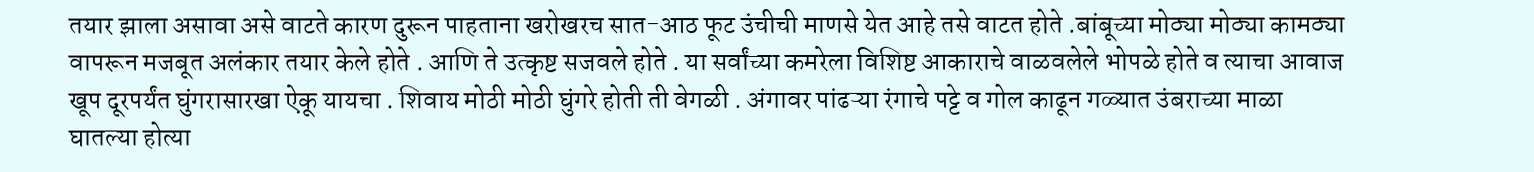तयार झाला असावा असे वाटते कारण दुरून पाहताना खरोखरच सात-आठ फूट उंचीची माणसे येत आहे तसे वाटत होते .बांबूच्या मोठ्या मोठ्या कामठ्या वापरून मजबूत अलंकार तयार केले होते . आणि ते उत्कृष्ट सजवले होते . या सर्वांच्या कमरेला विशिष्ट आकाराचे वाळवलेले भोपळे होते व त्याचा आवाज खूप दूरपर्यंत घुंगरासारखा ऐकू यायचा . शिवाय मोठी मोठी घुंगरे होती ती वेगळी . अंगावर पांढऱ्या रंगाचे पट्टे व गोल काढून गळ्यात उंबराच्या माळा घातल्या होत्या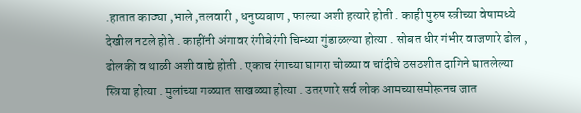.हातात काठ्या ,भाले ,तलवारी , धनुष्यबाण , फाल्या अशी हत्यारे होती . काही पुरुष स्त्रीच्या वेषामध्ये देखील नटले होते . काहींनी अंगावर रंगीबेरंगी चिन्ध्या गुंडाळल्या होत्या . सोबत धीर गंभीर वाजणारे ढोल , ढोलकी व थाळी अशी वाद्ये होती . एकाच रंगाच्या घागरा चोळ्या व चांदीचे ठसठशीत दागिने घातलेल्या स्त्रिया होत्या . मुलांच्या गळ्यात साखळ्या होत्या . उतरणारे सर्व लोक आमच्यासमोरूनच जात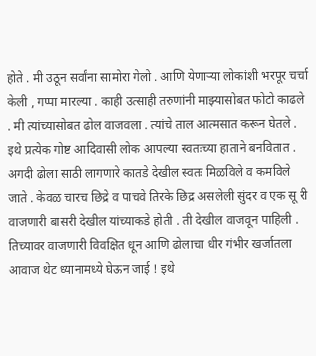होते . मी उठून सर्वांना सामोरा गेलो . आणि येणाऱ्या लोकांशी भरपूर चर्चा केली , गप्पा मारल्या . काही उत्साही तरुणांनी माझ्यासोबत फोटो काढले . मी त्यांच्यासोबत ढोल वाजवला . त्यांचे ताल आत्मसात करून घेतले . इथे प्रत्येक गोष्ट आदिवासी लोक आपल्या स्वतःच्या हाताने बनवितात . अगदी ढोला साठी लागणारे कातडे देखील स्वतः मिळविले व कमविले जाते . केवळ चारच छिद्रे व पाचवे तिरके छिद्र असलेली सुंदर व एक सू री वाजणारी बासरी देखील यांच्याकडे होती . ती देखील वाजवून पाहिली . तिच्यावर वाजणारी विवक्षित धून आणि ढोलाचा धीर गंभीर खर्जातला आवाज थेट ध्यानामध्ये घेऊन जाई ! इथे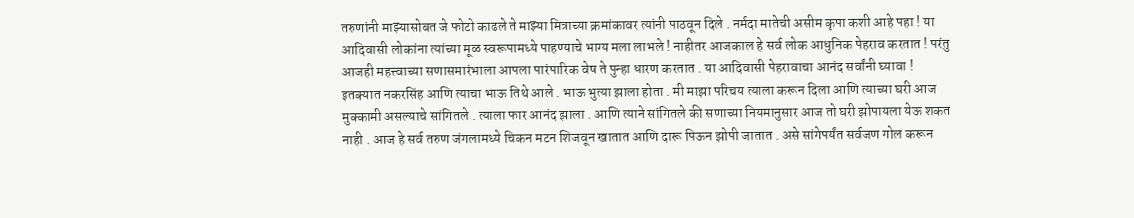तरुणांनी माझ्यासोबत जे फोटो काढले ते माझ्या मित्राच्या क्रमांकावर त्यांनी पाठवून दिले . नर्मदा मातेची असीम कृपा कशी आहे पहा ! या आदिवासी लोकांना त्यांच्या मूळ स्वरूपामध्ये पाहण्याचे भाग्य मला लाभले ! नाहीतर आजकाल हे सर्व लोक आधुनिक पेहराव करतात ! परंतु आजही महत्त्वाच्या सणासमारंभाला आपला पारंपारिक वेष ते पुन्हा धारण करतात . या आदिवासी पेहरावाचा आनंद सर्वांनी घ्यावा !
इतक्यात नकरसिंह आणि त्याचा भाऊ तिथे आले . भाऊ भुत्या झाला होता . मी माझा परिचय त्याला करून दिला आणि त्याच्या घरी आज मुक्कामी असल्याचे सांगितले . त्याला फार आनंद झाला . आणि त्याने सांगितले की सणाच्या नियमानुसार आज तो घरी झोपायला येऊ शकत नाही . आज हे सर्व तरुण जंगलामध्ये चिकन मटन शिजवून खातात आणि दारू पिऊन झोपी जातात . असे सांगेपर्यंत सर्वजण गोल करून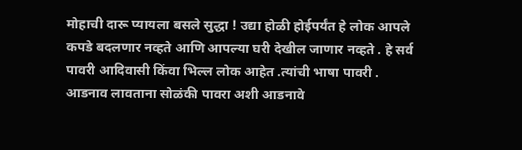मोहाची दारू प्यायला बसले सुद्धा ! उद्या होळी होईपर्यंत हे लोक आपले कपडे बदलणार नव्हते आणि आपल्या घरी देखील जाणार नव्हते . हे सर्व पावरी आदिवासी किंवा भिल्ल लोक आहेत .त्यांची भाषा पावरी . आडनाव लावताना सोळंकी पावरा अशी आडनावे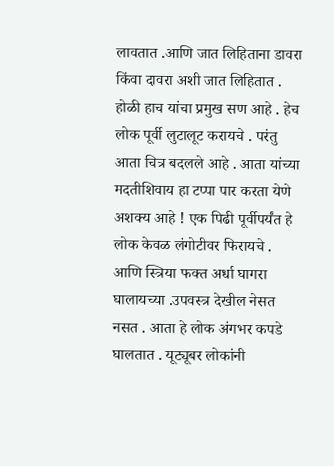लावतात .आणि जात लिहिताना डावरा किंवा दावरा अशी जात लिहितात . होळी हाच यांचा प्रमुख सण आहे . हेच लोक पूर्वी लुटालूट करायचे . परंतु आता चित्र बदलले आहे . आता यांच्या मदतीशिवाय हा टप्पा पार करता येणे अशक्य आहे ! एक पिढी पूर्वीपर्यंत हे लोक केवळ लंगोटीवर फिरायचे . आणि स्त्रिया फक्त अर्धा घागरा घालायच्या .उपवस्त्र देखील नेसत नसत . आता हे लोक अंगभर कपडे घालतात . यूट्यूबर लोकांनी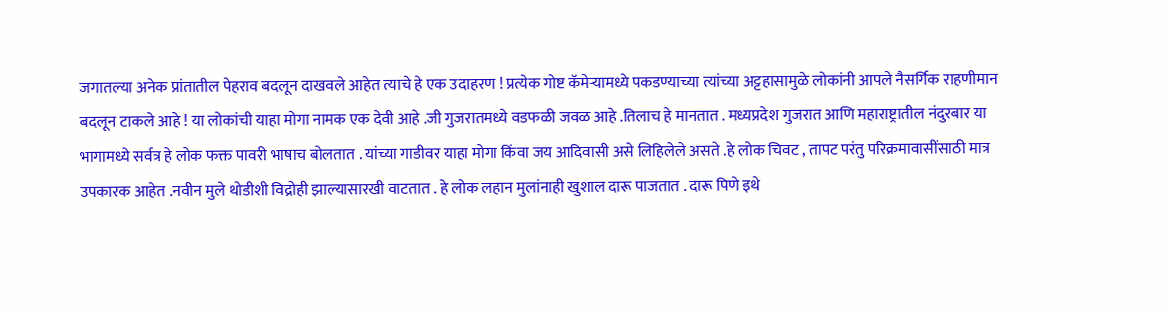जगातल्या अनेक प्रांतातील पेहराव बदलून दाखवले आहेत त्याचे हे एक उदाहरण ! प्रत्येक गोष्ट कॅमेऱ्यामध्ये पकडण्याच्या त्यांच्या अट्टहासामुळे लोकांनी आपले नैसर्गिक राहणीमान बदलून टाकले आहे ! या लोकांची याहा मोगा नामक एक देवी आहे .जी गुजरातमध्ये वडफळी जवळ आहे .तिलाच हे मानतात . मध्यप्रदेश गुजरात आणि महाराष्ट्रातील नंदुरबार या भागामध्ये सर्वत्र हे लोक फक्त पावरी भाषाच बोलतात . यांच्या गाडीवर याहा मोगा किंवा जय आदिवासी असे लिहिलेले असते .हे लोक चिवट , तापट परंतु परिक्रमावासींसाठी मात्र उपकारक आहेत .नवीन मुले थोडीशी विद्रोही झाल्यासारखी वाटतात . हे लोक लहान मुलांनाही खुशाल दारू पाजतात . दारू पिणे इथे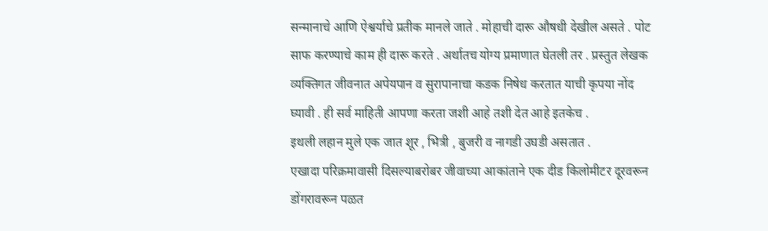सन्मानाचे आणि ऐश्वर्याचे प्रतीक मानले जाते . मोहाची दारू औषधी देखील असते . पोट साफ करण्याचे काम ही दारू करते . अर्थातच योग्य प्रमाणात घेतली तर . प्रस्तुत लेखक व्यक्तिगत जीवनात अपेयपान व सुरापानाचा कडक निषेध करतात याची कृपया नोंद घ्यावी . ही सर्व माहिती आपणा करता जशी आहे तशी देत आहे इतकेच .
इथली लहान मुले एक जात शूर , भित्री , बुजरी व नागडी उघडी असतात .
एखादा परिक्रमावासी दिसल्याबरोबर जीवाच्या आकांताने एक दीड किलोमीटर दूरवरून डोंगरावरून पळत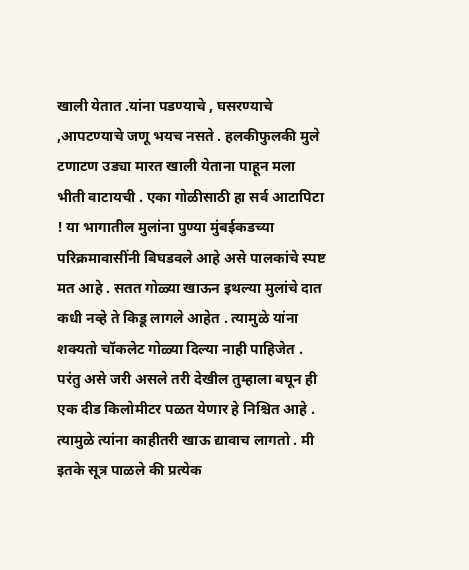खाली येतात .यांना पडण्याचे , घसरण्याचे ,आपटण्याचे जणू भयच नसते . हलकीफुलकी मुले टणाटण उड्या मारत खाली येताना पाहून मला भीती वाटायची . एका गोळीसाठी हा सर्व आटापिटा ! या भागातील मुलांना पुण्या मुंबईकडच्या परिक्रमावासींनी बिघडवले आहे असे पालकांचे स्पष्ट मत आहे . सतत गोळ्या खाऊन इथल्या मुलांचे दात कधी नव्हे ते किडू लागले आहेत . त्यामुळे यांना शक्यतो चॉकलेट गोळ्या दिल्या नाही पाहिजेत . परंतु असे जरी असले तरी देखील तुम्हाला बघून ही एक दीड किलोमीटर पळत येणार हे निश्चित आहे . त्यामुळे त्यांना काहीतरी खाऊ द्यावाच लागतो . मी इतके सूत्र पाळले की प्रत्येक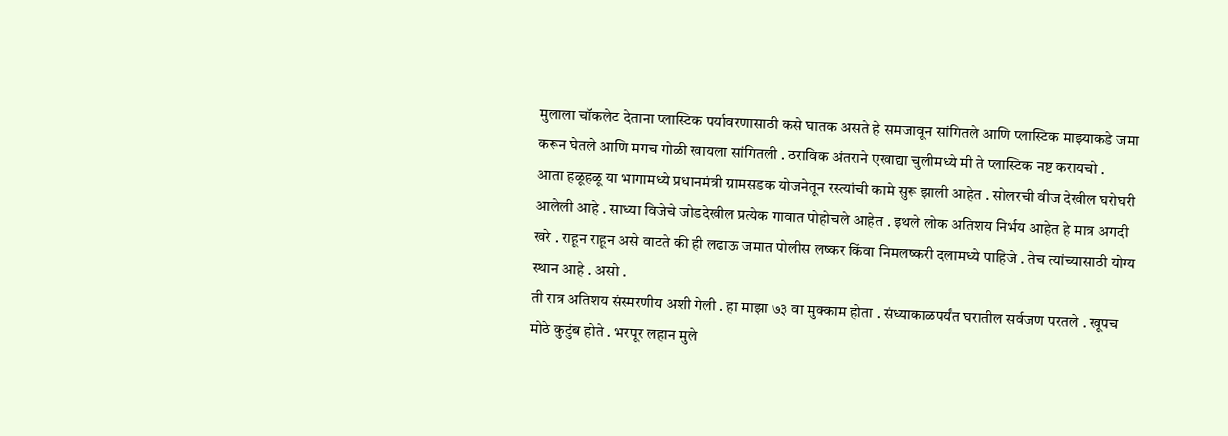मुलाला चॉकलेट देताना प्लास्टिक पर्यावरणासाठी कसे घातक असते हे समजावून सांगितले आणि प्लास्टिक माझ्याकडे जमा करून घेतले आणि मगच गोळी खायला सांगितली . ठराविक अंतराने एखाद्या चुलीमध्ये मी ते प्लास्टिक नष्ट करायचो .
आता हळूहळू या भागामध्ये प्रधानमंत्री ग्रामसडक योजनेतून रस्त्यांची कामे सुरू झाली आहेत . सोलरची वीज देखील घरोघरी आलेली आहे . साध्या विजेचे जोडदेखील प्रत्येक गावात पोहोचले आहेत . इथले लोक अतिशय निर्भय आहेत हे मात्र अगदी खरे . राहून राहून असे वाटते की ही लढाऊ जमात पोलीस लष्कर किंवा निमलष्करी दलामध्ये पाहिजे . तेच त्यांच्यासाठी योग्य स्थान आहे . असो .
ती रात्र अतिशय संस्मरणीय अशी गेली . हा माझा ७३ वा मुक्काम होता . संध्याकाळपर्यंत घरातील सर्वजण परतले . खूपच मोठे कुटुंब होते . भरपूर लहान मुले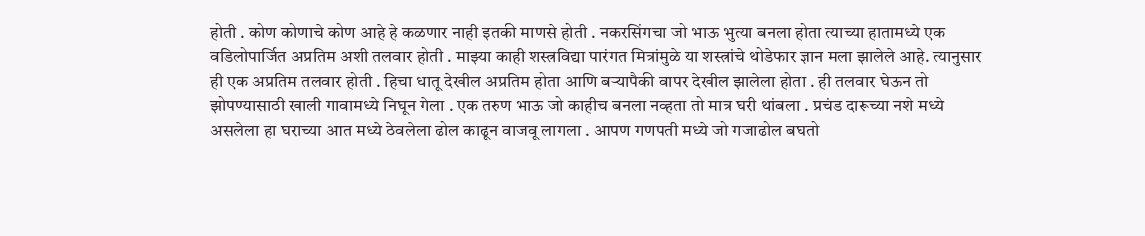होती . कोण कोणाचे कोण आहे हे कळणार नाही इतकी माणसे होती . नकरसिंगचा जो भाऊ भुत्या बनला होता त्याच्या हातामध्ये एक वडिलोपार्जित अप्रतिम अशी तलवार होती . माझ्या काही शस्त्रविद्या पारंगत मित्रांमुळे या शस्त्रांचे थोडेफार ज्ञान मला झालेले आहे. त्यानुसार ही एक अप्रतिम तलवार होती . हिचा धातू देखील अप्रतिम होता आणि बऱ्यापैकी वापर देखील झालेला होता . ही तलवार घेऊन तो झोपण्यासाठी खाली गावामध्ये निघून गेला . एक तरुण भाऊ जो काहीच बनला नव्हता तो मात्र घरी थांबला . प्रचंड दारूच्या नशे मध्ये असलेला हा घराच्या आत मध्ये ठेवलेला ढोल काढून वाजवू लागला . आपण गणपती मध्ये जो गजाढोल बघतो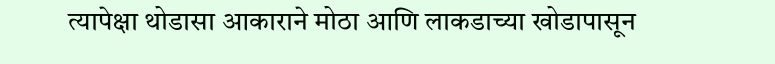त्यापेक्षा थोडासा आकाराने मोठा आणि लाकडाच्या खोडापासून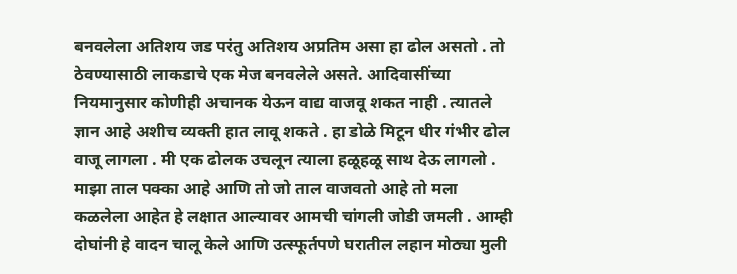बनवलेला अतिशय जड परंतु अतिशय अप्रतिम असा हा ढोल असतो . तो ठेवण्यासाठी लाकडाचे एक मेज बनवलेले असते. आदिवासींच्या नियमानुसार कोणीही अचानक येऊन वाद्य वाजवू शकत नाही . त्यातले ज्ञान आहे अशीच व्यक्ती हात लावू शकते . हा डोळे मिटून धीर गंभीर ढोल वाजू लागला . मी एक ढोलक उचलून त्याला हळूहळू साथ देऊ लागलो . माझा ताल पक्का आहे आणि तो जो ताल वाजवतो आहे तो मला कळलेला आहेत हे लक्षात आल्यावर आमची चांगली जोडी जमली . आम्ही दोघांनी हे वादन चालू केले आणि उत्स्फूर्तपणे घरातील लहान मोठ्या मुली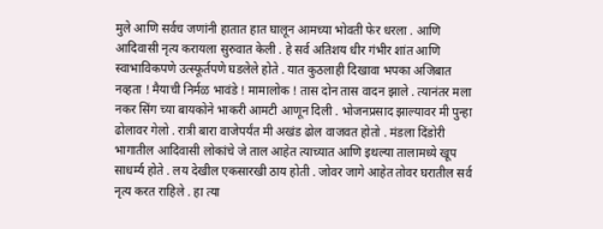मुले आणि सर्वच जणांनी हातात हात घालून आमच्या भोवती फेर धरला . आणि आदिवासी नृत्य करायला सुरुवात केली . हे सर्व अतिशय धीर गंभीर शांत आणि स्वाभाविकपणे उत्स्फूर्तपणे घडलेले होते . यात कुठलाही दिखावा भपका अजिबात नव्हता ! मैयाची निर्मळ भावंडे ! मामालोक ! तास दोन तास वादन झाले . त्यानंतर मला नकर सिंग च्या बायकोने भाकरी आमटी आणून दिली . भोजनप्रसाद झाल्यावर मी पुन्हा ढोलावर गेलो . रात्री बारा वाजेपर्यंत मी अखंड ढोल वाजवत होतो . मंडला दिंडोरी भागातील आदिवासी लोकांचे जे ताल आहेत त्याच्यात आणि इथल्या तालामध्ये खूप साधर्म्य होते . लय देखील एकसारखी ठाय होती . जोवर जागे आहेत तोवर घरातील सर्व नृत्य करत राहिले . हा त्या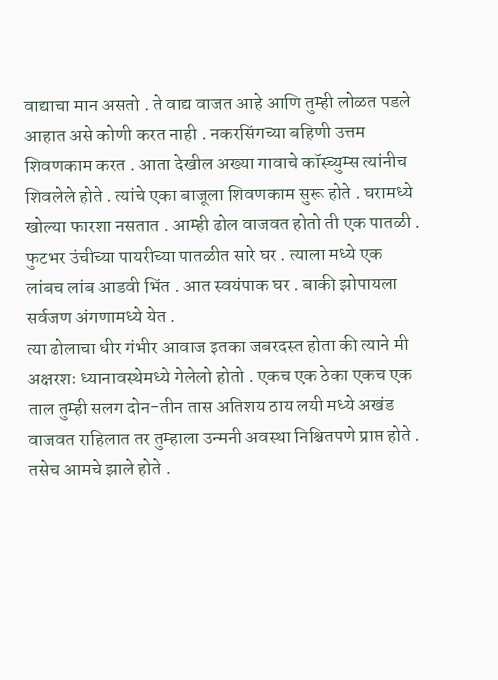वाद्याचा मान असतो . ते वाद्य वाजत आहे आणि तुम्ही लोळत पडले आहात असे कोणी करत नाही . नकरसिंगच्या बहिणी उत्तम शिवणकाम करत . आता देखील अख्या गावाचे कॉस्च्युम्स त्यांनीच शिवलेले होते . त्यांचे एका बाजूला शिवणकाम सुरू होते . घरामध्ये खोल्या फारशा नसतात . आम्ही ढोल वाजवत होतो ती एक पातळी . फुटभर उंचीच्या पायरीच्या पातळीत सारे घर . त्याला मध्ये एक लांबच लांब आडवी भिंत . आत स्वयंपाक घर . बाकी झोपायला सर्वजण अंगणामध्ये येत .
त्या ढोलाचा धीर गंभीर आवाज इतका जबरदस्त होता की त्याने मी अक्षरशः ध्यानावस्थेमध्ये गेलेलो होतो . एकच एक ठेका एकच एक ताल तुम्ही सलग दोन-तीन तास अतिशय ठाय लयी मध्ये अखंड वाजवत राहिलात तर तुम्हाला उन्मनी अवस्था निश्चितपणे प्राप्त होते . तसेच आमचे झाले होते .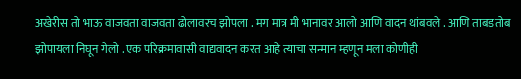अखेरीस तो भाऊ वाजवता वाजवता ढोलावरच झोपला . मग मात्र मी भानावर आलो आणि वादन थांबवले . आणि ताबडतोब झोपायला निघून गेलो . एक परिक्रमावासी वाद्यवादन करत आहे त्याचा सन्मान म्हणून मला कोणीही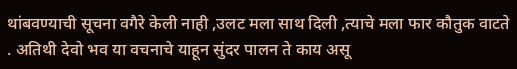थांबवण्याची सूचना वगैरे केली नाही ,उलट मला साथ दिली ,त्याचे मला फार कौतुक वाटते . अतिथी देवो भव या वचनाचे याहून सुंदर पालन ते काय असू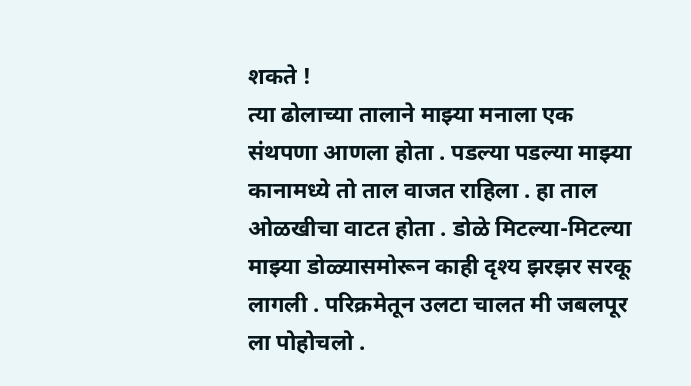शकते !
त्या ढोलाच्या तालाने माझ्या मनाला एक संथपणा आणला होता . पडल्या पडल्या माझ्या कानामध्ये तो ताल वाजत राहिला . हा ताल ओळखीचा वाटत होता . डोळे मिटल्या-मिटल्या माझ्या डोळ्यासमोरून काही दृश्य झरझर सरकू लागली . परिक्रमेतून उलटा चालत मी जबलपूर ला पोहोचलो .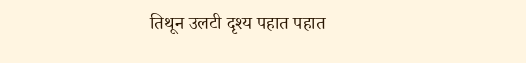तिथून उलटी दृश्य पहात पहात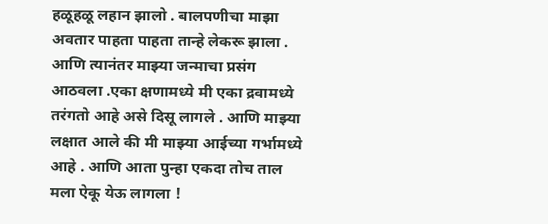हळूहळू लहान झालो . बालपणीचा माझा अवतार पाहता पाहता तान्हे लेकरू झाला . आणि त्यानंतर माझ्या जन्माचा प्रसंग आठवला .एका क्षणामध्ये मी एका द्रवामध्ये तरंगतो आहे असे दिसू लागले . आणि माझ्या लक्षात आले की मी माझ्या आईच्या गर्भामध्ये आहे . आणि आता पुन्हा एकदा तोच ताल मला ऐकू येऊ लागला !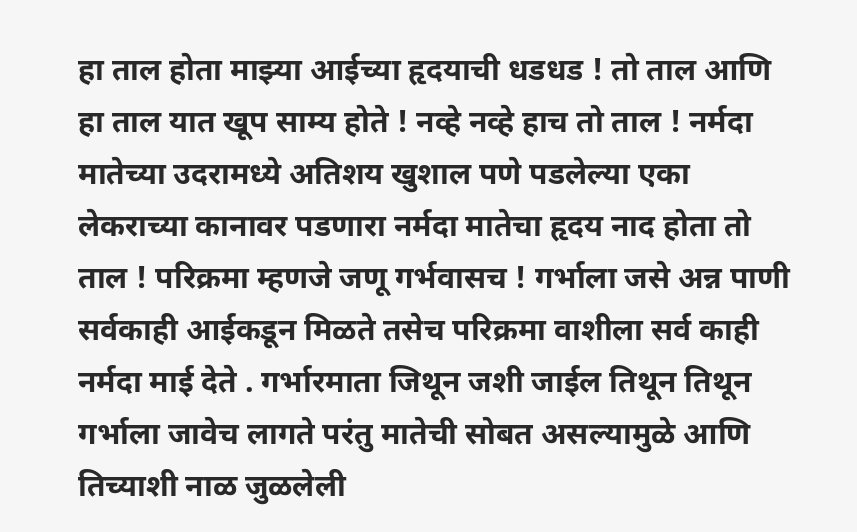हा ताल होता माझ्या आईच्या हृदयाची धडधड ! तो ताल आणि हा ताल यात खूप साम्य होते ! नव्हे नव्हे हाच तो ताल ! नर्मदा मातेच्या उदरामध्ये अतिशय खुशाल पणे पडलेल्या एका लेकराच्या कानावर पडणारा नर्मदा मातेचा हृदय नाद होता तो ताल ! परिक्रमा म्हणजे जणू गर्भवासच ! गर्भाला जसे अन्न पाणी सर्वकाही आईकडून मिळते तसेच परिक्रमा वाशीला सर्व काही नर्मदा माई देते . गर्भारमाता जिथून जशी जाईल तिथून तिथून गर्भाला जावेच लागते परंतु मातेची सोबत असल्यामुळे आणि तिच्याशी नाळ जुळलेली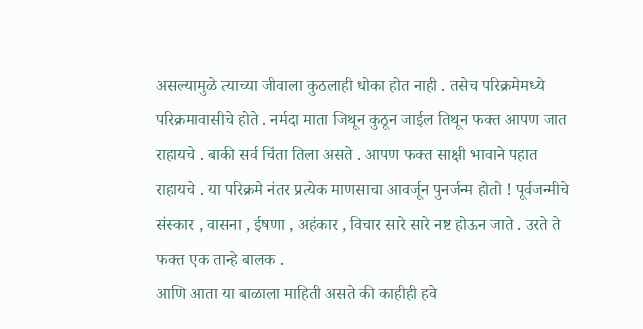असल्यामुळे त्याच्या जीवाला कुठलाही धोका होत नाही . तसेच परिक्रमेमध्ये परिक्रमावासीचे होते . नर्मदा माता जिथून कुठून जाईल तिथून फक्त आपण जात राहायचे . बाकी सर्व चिंता तिला असते . आपण फक्त साक्षी भावाने पहात राहायचे . या परिक्रमे नंतर प्रत्येक माणसाचा आवर्जून पुनर्जन्म होतो ! पूर्वजन्मीचे संस्कार , वासना , ईषणा , अहंकार , विचार सारे सारे नष्ट होऊन जाते . उरते ते फक्त एक तान्हे बालक .
आणि आता या बाळाला माहिती असते की काहीही हवे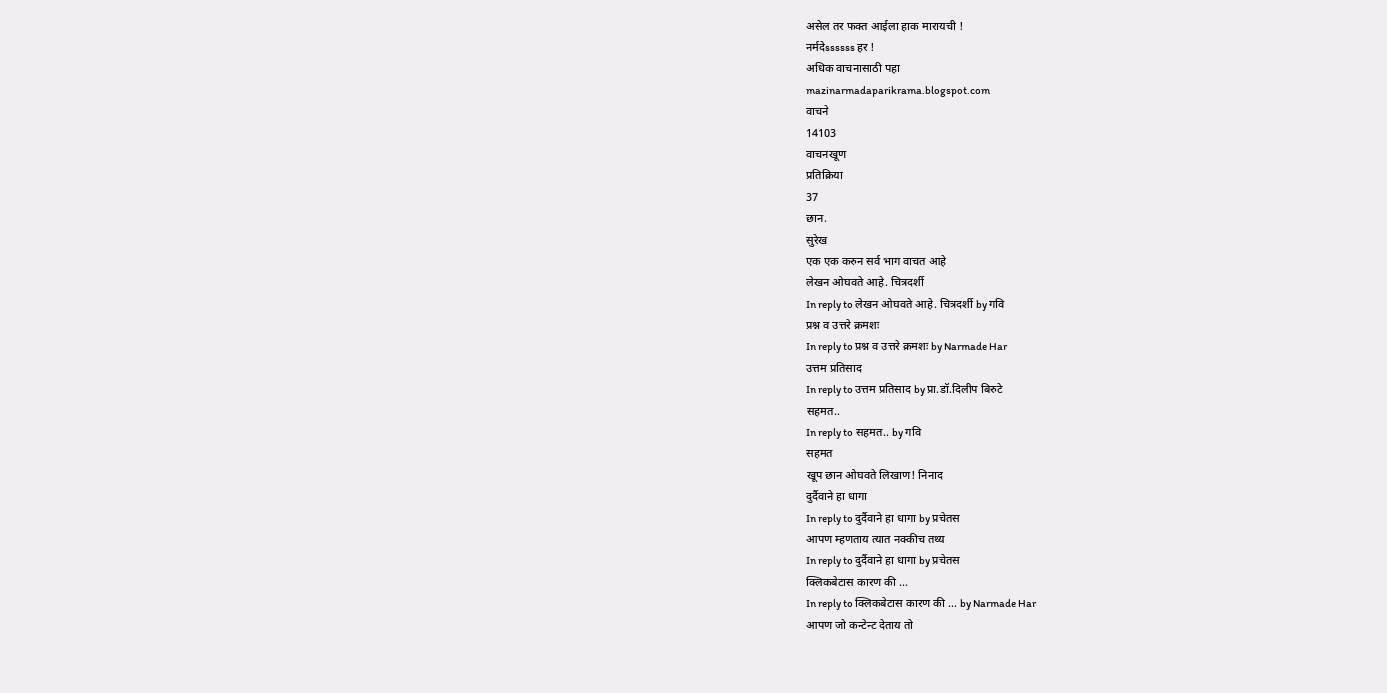असेल तर फक्त आईला हाक मारायची !
नर्मदेssssss हर !
अधिक वाचनासाठी पहा
mazinarmadaparikrama.blogspot.com
वाचने
14103
वाचनखूण
प्रतिक्रिया
37
छान.
सुरेख
एक एक करुन सर्व भाग वाचत आहे
लेखन ओघवते आहे. चित्रदर्शी
In reply to लेखन ओघवते आहे. चित्रदर्शी by गवि
प्रश्न व उत्तरे क्रमशः
In reply to प्रश्न व उत्तरे क्रमशः by Narmade Har
उत्तम प्रतिसाद
In reply to उत्तम प्रतिसाद by प्रा.डॉ.दिलीप बिरुटे
सहमत..
In reply to सहमत.. by गवि
सहमत
खूप छान ओघवते लिखाण! निनाद
दुर्दैवाने हा धागा
In reply to दुर्दैवाने हा धागा by प्रचेतस
आपण म्हणताय त्यात नक्कीच तथ्य
In reply to दुर्दैवाने हा धागा by प्रचेतस
क्लिकबेटास कारण की ...
In reply to क्लिकबेटास कारण की ... by Narmade Har
आपण जो कन्टेन्ट देताय तो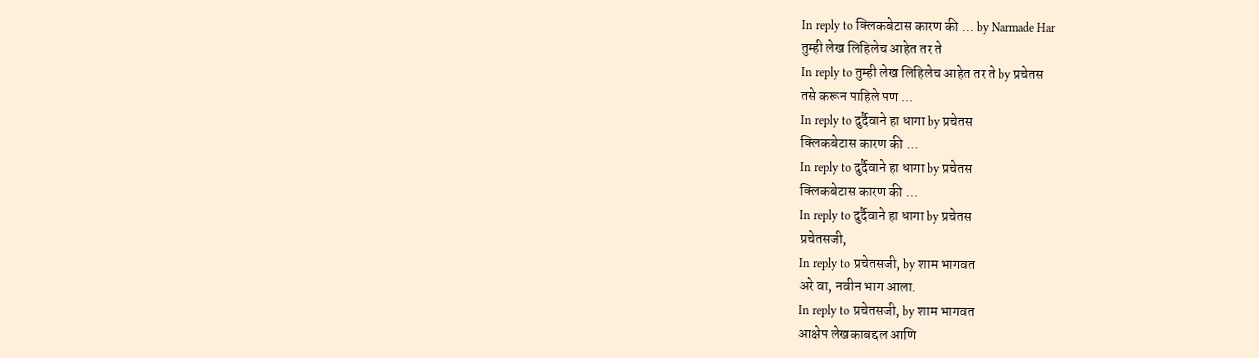In reply to क्लिकबेटास कारण की ... by Narmade Har
तुम्ही लेख लिहिलेच आहेत तर ते
In reply to तुम्ही लेख लिहिलेच आहेत तर ते by प्रचेतस
तसे करून पाहिले पण ...
In reply to दुर्दैवाने हा धागा by प्रचेतस
क्लिकबेटास कारण की ...
In reply to दुर्दैवाने हा धागा by प्रचेतस
क्लिकबेटास कारण की ...
In reply to दुर्दैवाने हा धागा by प्रचेतस
प्रचेतसजी,
In reply to प्रचेतसजी, by शाम भागवत
अरे वा, नवीन भाग आला.
In reply to प्रचेतसजी, by शाम भागवत
आक्षेप लेखकाबद्दल आणि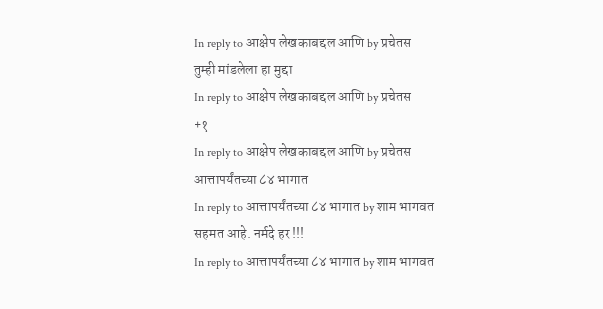In reply to आक्षेप लेखकाबद्दल आणि by प्रचेतस
तुम्ही मांडलेला हा मुद्दा
In reply to आक्षेप लेखकाबद्दल आणि by प्रचेतस
+१
In reply to आक्षेप लेखकाबद्दल आणि by प्रचेतस
आत्तापर्यंतच्या ८४ भागात
In reply to आत्तापर्यंतच्या ८४ भागात by शाम भागवत
सहमत आहे. नर्मदे हर !!!
In reply to आत्तापर्यंतच्या ८४ भागात by शाम भागवत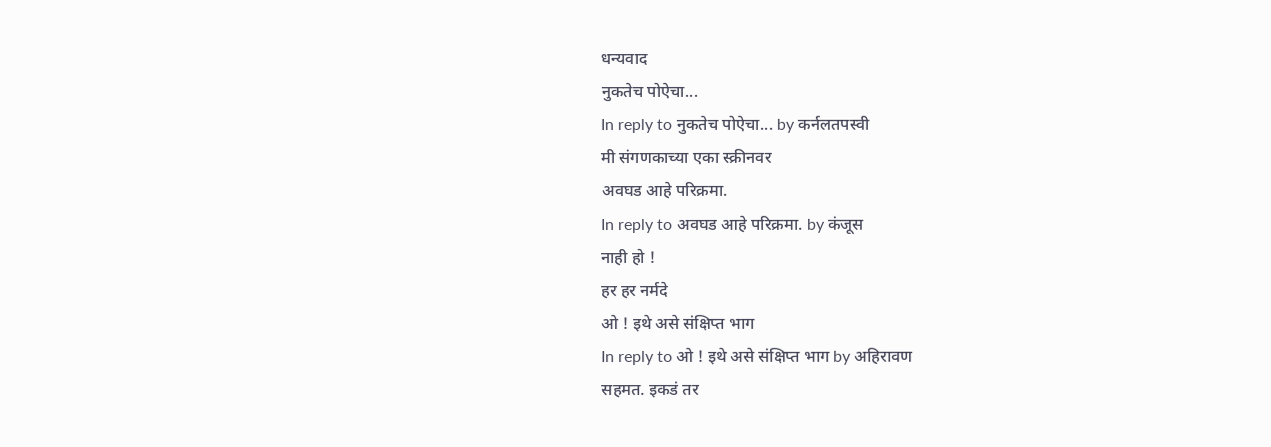धन्यवाद
नुकतेच पोऐचा...
In reply to नुकतेच पोऐचा... by कर्नलतपस्वी
मी संगणकाच्या एका स्क्रीनवर
अवघड आहे परिक्रमा.
In reply to अवघड आहे परिक्रमा. by कंजूस
नाही हो !
हर हर नर्मदे
ओ ! इथे असे संक्षिप्त भाग
In reply to ओ ! इथे असे संक्षिप्त भाग by अहिरावण
सहमत. इकडं तर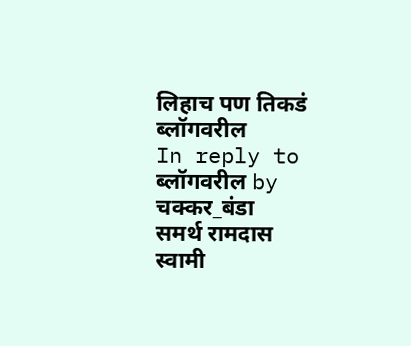लिहाच पण तिकडं
ब्लॉगवरील
In reply to ब्लॉगवरील by चक्कर_बंडा
समर्थ रामदास स्वामी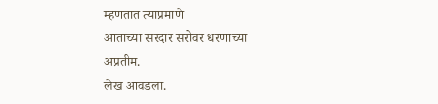म्हणतात त्याप्रमाणे
आताच्या सरदार सरोवर धरणाच्या
अप्रतीम.
लेख आवडला.